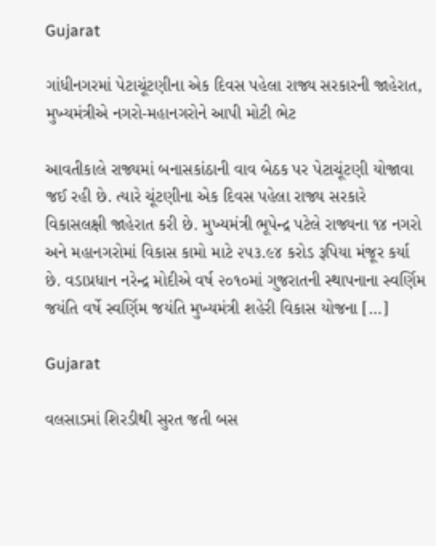Gujarat

ગાંધીનગરમાં પેટાચૂંટણીના એક દિવસ પહેલા રાજ્ય સરકારની જાહેરાત, મુખ્યમંત્રીએ નગરો-મહાનગરોને આપી મોટી ભેટ

આવતીકાલે રાજ્યમાં બનાસકાંઠાની વાવ બેઠક પર પેટાચૂંટણી યોજાવા જઈ રહી છે. ત્યારે ચૂંટણીના એક દિવસ પહેલા રાજ્ય સરકારે વિકાસલક્ષી જાહેરાત કરી છે. મુખ્યમંત્રી ભૂપેન્દ્ર પટેલે રાજ્યના ૧૪ નગરો અને મહાનગરોમાં વિકાસ કામો માટે ૨૫૩.૯૪ કરોડ રૂપિયા મંજૂર કર્યા છે. વડાપ્રધાન નરેન્દ્ર મોદીએ વર્ષ ૨૦૧૦માં ગુજરાતની સ્થાપનાના સ્વર્ણિમ જયંતિ વર્ષે સ્વર્ણિમ જયંતિ મુખ્યમંત્રી શહેરી વિકાસ યોજના […]

Gujarat

વલસાડમાં શિરડીથી સુરત જતી બસ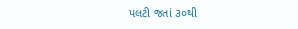પલટી જતાં ૩૦થી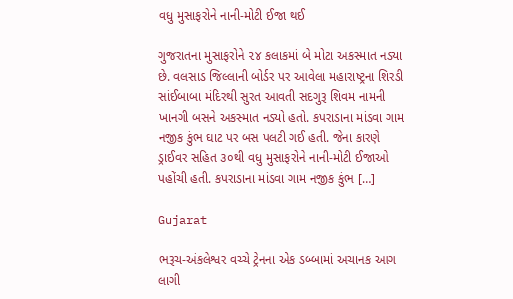વધુ મુસાફરોને નાની-મોટી ઈજા થઈ

ગુજરાતના મુસાફરોને ૨૪ કલાકમાં બે મોટા અકસ્માત નડ્યા છે. વલસાડ જિલ્લાની બોર્ડર પર આવેલા મહારાષ્ટ્રના શિરડી સાંઈબાબા મંદિરથી સુરત આવતી સદગુરૂ શિવમ નામની ખાનગી બસને અકસ્માત નડ્યો હતો. કપરાડાના માંડવા ગામ નજીક કુંભ ઘાટ પર બસ પલટી ગઈ હતી. જેના કારણે ડ્રાઈવર સહિત ૩૦થી વધુ મુસાફરોને નાની-મોટી ઈજાઓ પહોંચી હતી. કપરાડાના માંડવા ગામ નજીક કુંભ […]

Gujarat

ભરૂચ-અંકલેશ્વર વચ્ચે ટ્રેનના એક ડબ્બામાં અચાનક આગ લાગી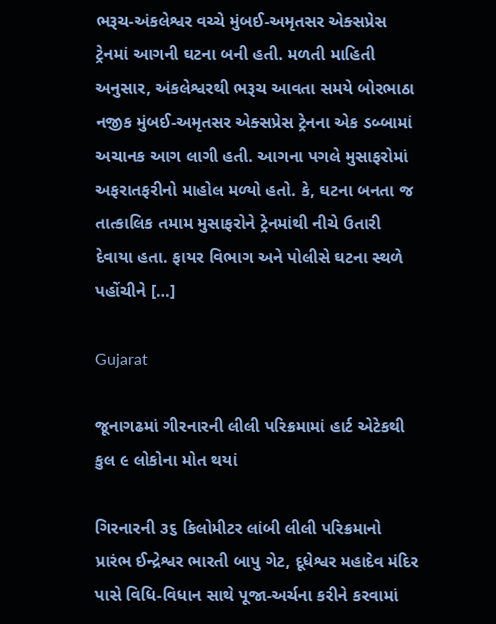ભરૂચ-અંકલેશ્વર વચ્ચે મુંબઈ-અમૃતસર એક્સપ્રેસ ટ્રેનમાં આગની ઘટના બની હતી. મળતી માહિતી અનુસાર, અંકલેશ્વરથી ભરૂચ આવતા સમયે બોરભાઠા નજીક મુંબઈ-અમૃતસર એક્સપ્રેસ ટ્રેનના એક ડબ્બામાં અચાનક આગ લાગી હતી. આગના પગલે મુસાફરોમાં અફરાતફરીનો માહોલ મળ્યો હતો. કે, ઘટના બનતા જ તાત્કાલિક તમામ મુસાફરોને ટ્રેનમાંથી નીચે ઉતારી દેવાયા હતા. ફાયર વિભાગ અને પોલીસે ઘટના સ્થળે પહોંચીને […]

Gujarat

જૂનાગઢમાં ગીરનારની લીલી પરિક્રમામાં હાર્ટ એટેકથી કુલ ૯ લોકોના મોત થયાં

ગિરનારની ૩૬ કિલોમીટર લાંબી લીલી પરિક્રમાનો પ્રારંભ ઈન્દ્રેશ્વર ભારતી બાપુ ગેટ, દૂધેશ્વર મહાદેવ મંદિર પાસે વિધિ-વિધાન સાથે પૂજા-અર્ચના કરીને કરવામાં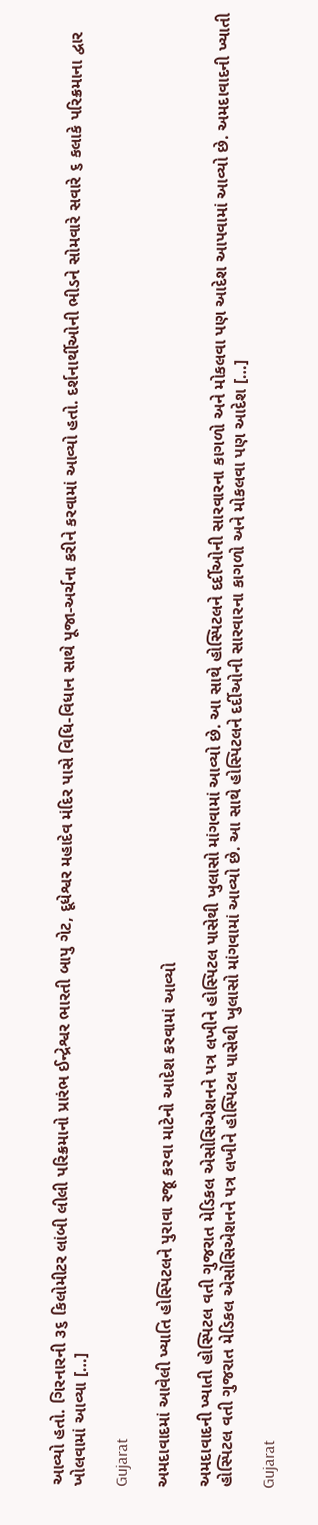આવ્યો હતો. ગિરનારની ૩૬ કિલોમીટર લાંબી લીલી પરિક્રમાનો પ્રારંભ ઈન્દ્રેશ્વર ભારતી બાપુ ગેટ, દૂધેશ્વર મહાદેવ મંદિર પાસે વિધિ-વિધાન સાથે પૂજા-અર્ચના કરીને કરવામાં આવ્યો હતો. દર્શનાર્થીઓની ભીડને સોમવારે સવારે ૬ કલાકે પરિક્રમાના દ્વાર ખોલવામાં આવ્યા […]

Gujarat

અમદાવાદમાં આવેલી ખ્યાતિ હોસ્પિટલને પુરાવા રજૂ કરવા માટેનો આદેશ કરવામાં આવ્યો

અમદાવાદની ખ્યાતી હોસ્પિટલ વતી ગુજરાત મેડિકલ એસોસિએશનને પત્ર લખીને હોસ્પિટલ પાસેથી ખુલાસો માંગવામાં આવ્યો છે. આ સાથે હોસ્પિટલને દર્દીઓની સારવારના કાગળો અને મોકલવા પણ આદેશ આપવામાં આવ્યો છે. અમદાવાદની ખ્યાતી હોસ્પિટલ વતી ગુજરાત મેડિકલ એસોસિએશનને પત્ર લખીને હોસ્પિટલ પાસેથી ખુલાસો માંગવામાં આવ્યો છે. આ સાથે હોસ્પિટલને દર્દીઓની સારવારના કાગળો અને મોકલવા પણ આદેશ […]

Gujarat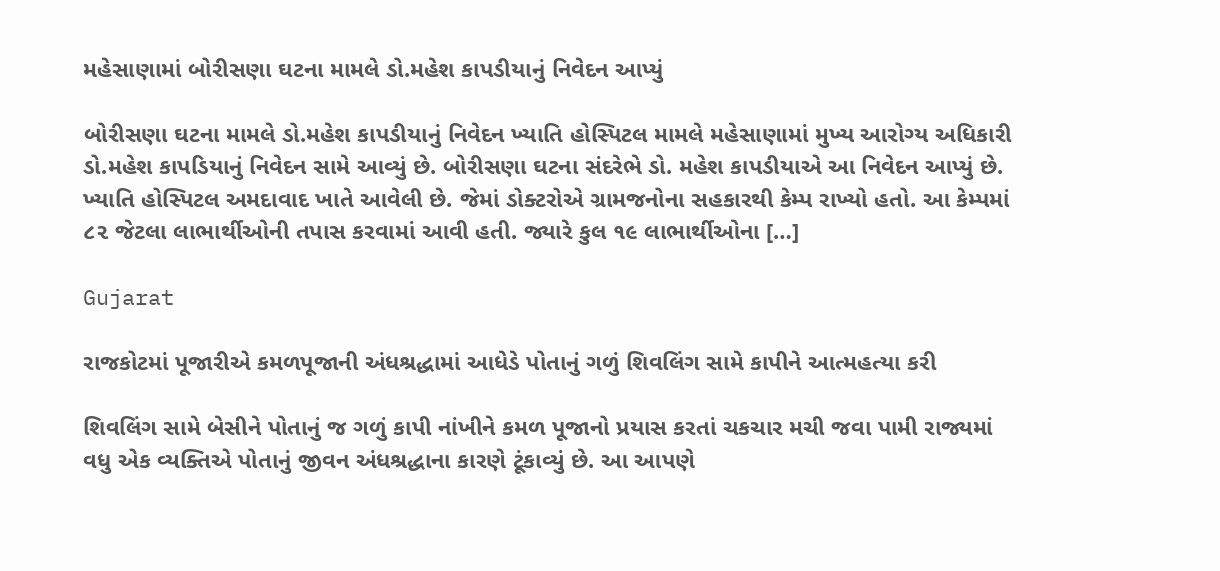મહેસાણામાં બોરીસણા ઘટના મામલે ડો.મહેશ કાપડીયાનું નિવેદન આપ્યું

બોરીસણા ઘટના મામલે ડો.મહેશ કાપડીયાનું નિવેદન ખ્યાતિ હોસ્પિટલ મામલે મહેસાણામાં મુખ્ય આરોગ્ય અધિકારી ડો.મહેશ કાપડિયાનું નિવેદન સામે આવ્યું છે. બોરીસણા ઘટના સંદરેભે ડો. મહેશ કાપડીયાએ આ નિવેદન આપ્યું છે. ખ્યાતિ હોસ્પિટલ અમદાવાદ ખાતે આવેલી છે. જેમાં ડોક્ટરોએ ગ્રામજનોના સહકારથી કેમ્પ રાખ્યો હતો. આ કેમ્પમાં ૮૨ જેટલા લાભાર્થીઓની તપાસ કરવામાં આવી હતી. જ્યારે કુલ ૧૯ લાભાર્થીઓના […]

Gujarat

રાજકોટમાં પૂજારીએ કમળપૂજાની અંધશ્રદ્ધામાં આધેડે પોતાનું ગળું શિવલિંગ સામે કાપીને આત્મહત્યા કરી

શિવલિંગ સામે બેસીને પોતાનું જ ગળું કાપી નાંખીને કમળ પૂજાનો પ્રયાસ કરતાં ચકચાર મચી જવા પામી રાજ્યમાં વધુ એક વ્યક્તિએ પોતાનું જીવન અંધશ્રદ્ધાના કારણે ટૂંકાવ્યું છે. આ આપણે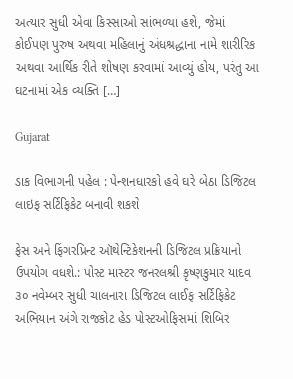અત્યાર સુધી એવા કિસ્સાઓ સાંભળ્યા હશે, જેમાં કોઈપણ પુરુષ અથવા મહિલાનું અંધશ્રદ્ધાના નામે શારીરિક અથવા આર્થિક રીતે શોષણ કરવામાં આવ્યું હોય, પરંતુ આ ઘટનામાં એક વ્યક્તિ […]

Gujarat

ડાક વિભાગની પહેલ : પેન્શનધારકો હવે ઘરે બેઠા ડિજિટલ લાઇફ સર્ટિફિકેટ બનાવી શકશે

ફેસ અને ફિંગરપ્રિન્ટ ઑથેન્ટિકેશનની ડિજિટલ પ્રક્રિયાનો ઉપયોગ વધશે.: પોસ્ટ માસ્ટર જનરલશ્રી કૃષ્ણકુમાર યાદવ ૩૦ નવેમ્બર સુધી ચાલનારા ડિજિટલ લાઈફ સર્ટિફિકેટ અભિયાન અંગે રાજકોટ હેડ પોસ્ટઓફિસમાં શિબિર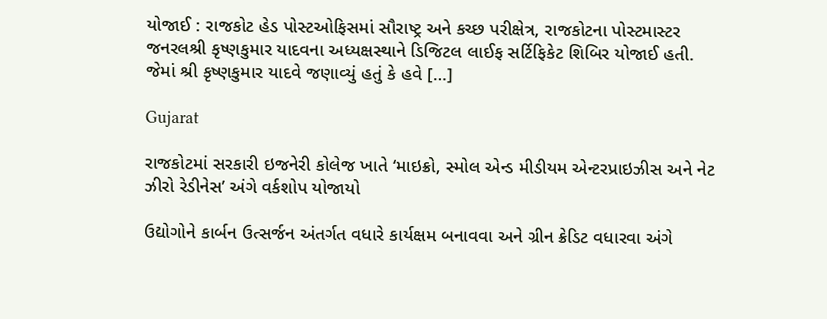યોજાઈ : રાજકોટ હેડ પોસ્ટઓફિસમાં સૌરાષ્ટ્ર અને કચ્છ પરીક્ષેત્ર, રાજકોટના પોસ્ટમાસ્ટર જનરલશ્રી કૃષ્ણકુમાર યાદવના અધ્યક્ષસ્થાને ડિજિટલ લાઈફ સર્ટિફિકેટ શિબિર યોજાઈ હતી. જેમાં શ્રી કૃષ્ણકુમાર યાદવે જણાવ્યું હતું કે હવે […]

Gujarat

રાજકોટમાં સરકારી ઇજનેરી કોલેજ ખાતે ‘માઇક્રો, સ્મોલ એન્ડ મીડીયમ એન્ટરપ્રાઇઝીસ અને નેટ ઝીરો રેડીનેસ’ અંગે વર્કશોપ યોજાયો

ઉદ્યોગોને કાર્બન ઉત્સર્જન અંતર્ગત વધારે કાર્યક્ષમ બનાવવા અને ગ્રીન ક્રેડિટ વધારવા અંગે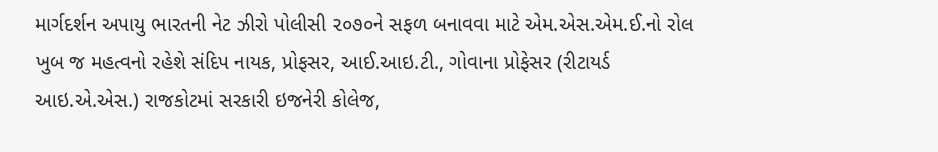માર્ગદર્શન અપાયુ ભારતની નેટ ઝીરો પોલીસી ૨૦૭૦ને સફળ બનાવવા માટે એમ.એસ.એમ.ઈ.નો રોલ ખુબ જ મહત્વનો રહેશે સંદિપ નાયક, પ્રોફસર, આઈ.આઇ.ટી., ગોવાના પ્રોફેસર (રીટાયર્ડ આઇ.એ.એસ.) રાજકોટમાં સરકારી ઇજનેરી કોલેજ,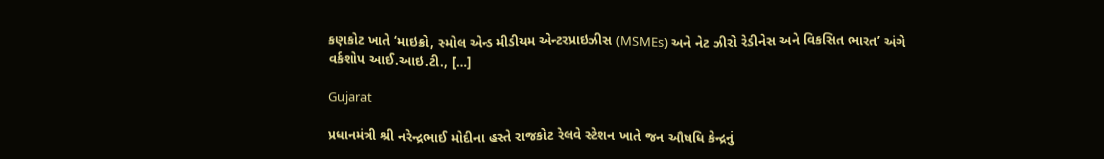કણકોટ ખાતે ‘માઇક્રો, સ્મોલ એન્ડ મીડીયમ એન્ટરપ્રાઇઝીસ (MSMEs) અને નેટ ઝીરો રેડીનેસ અને વિકસિત ભારત’ અંગે વર્કશોપ આઈ.આઇ.ટી., […]

Gujarat

પ્રધાનમંત્રી શ્રી નરેન્દ્રભાઈ મોદીના હસ્તે રાજકોટ રેલવે સ્ટેશન ખાતે જન ઔષધિ કેન્દ્રનું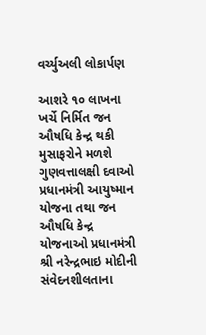વર્ચ્યુઅલી લોકાર્પણ

આશરે ૧૦ લાખના ખર્ચે નિર્મિત જન ઔષધિ કેન્દ્ર થકી મુસાફરોને મળશે ગુણવત્તાલક્ષી દવાઓ પ્રધાનમંત્રી આયુષ્માન યોજના તથા જન ઔષધિ કેન્દ્ર યોજનાઓ પ્રધાનમંત્રી શ્રી નરેન્દ્રભાઇ મોદીની સંવેદનશીલતાના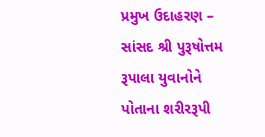પ્રમુખ ઉદાહરણ – સાંસદ શ્રી પુરૂષોત્તમ રૂપાલા યુવાનોને પોતાના શરીરરૂપી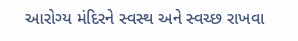આરોગ્ય મંદિરને સ્વસ્થ અને સ્વચ્છ રાખવા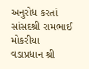અનુરોધ કરતાં સાંસદશ્રી રામભાઈ મોકરીયા વડાપ્રધાન શ્રી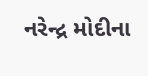નરેન્દ્ર મોદીના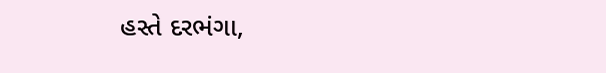હસ્તે દરભંગા,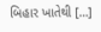બિહાર ખાતેથી […]